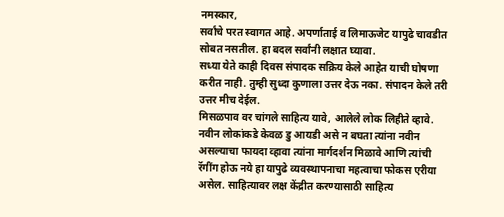नमस्कार,
सर्वांचे परत स्वागत आहे. अपर्णाताई व लिमाऊजेट यापुढे चावडीत सोबत नसतील. हा बदल सर्वांनी लक्षात घ्यावा.
सध्या येते काही दिवस संपादक सक्रिय केले आहेत याची घोषणा करीत नाही. तुम्ही सुध्दा कुणाला उत्तर देऊ नका. संपादन केले तरी उत्तर मीच देईल.
मिसळपाव वर चांगले साहित्य यावे, आलेले लोक लिहीते व्हावे. नवीन लोकांकडे केवळ डु आयडी असे न बघता त्यांना नवीन असल्याचा फायदा व्हावा त्यांना मार्गदर्शन मिळावे आणि त्यांची रॅगींग होऊ नये हा यापुढे व्यवस्थापनाचा महत्वाचा फोकस एरीया असेल. साहित्यावर लक्ष केंद्रीत करण्यासाठी साहित्य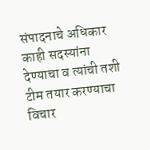संपादनाचे अधिकार काही सदस्यांना देण्याचा व त्यांची तशी टीम तयार करण्याचा विचार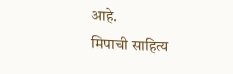आहे.
मिपाची साहित्य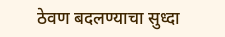ठेवण बदलण्याचा सुध्दा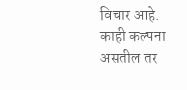विचार आहे. काही कल्पना असतील तर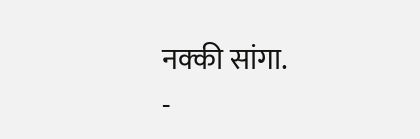नक्की सांगा.
-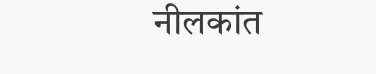नीलकांत